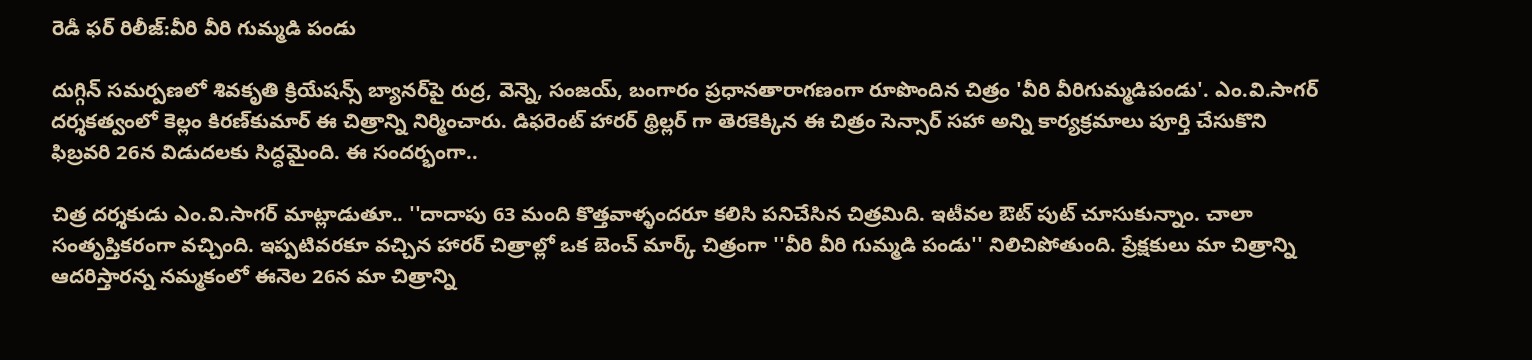రెడీ ఫర్ రిలీజ్:వీరి వీరి గుమ్మడి పండు

దుగ్గిన్‌ సమర్పణలో శివకృతి క్రియేషన్స్‌ బ్యానర్‌పై రుద్ర, వెన్నె, సంజయ్‌, బంగారం ప్రధానతారాగణంగా రూపొందిన చిత్రం 'వీరి వీరిగుమ్మడిపండు'. ఎం.వి.సాగర్‌ దర్శకత్వంలో కెల్లం కిరణ్‌కుమార్‌ ఈ చిత్రాన్ని నిర్మించారు. డిఫరెంట్ హారర్ థ్రిల్లర్ గా తెరకెక్కిన ఈ చిత్రం సెన్సార్ సహా అన్ని కార్యక్రమాలు పూర్తి చేసుకొని ఫిబ్రవరి 26న విడుదలకు సిద్ధమైంది. ఈ సందర్భంగా..

చిత్ర దర్శకుడు ఎం.వి.సాగర్ మాట్లాడుతూ.. ''దాదాపు 63 మంది కొత్తవాళ్ళందరూ కలిసి పనిచేసిన చిత్రమిది. ఇటీవల ఔట్ పుట్ చూసుకున్నాం. చాలా సంతృప్తికరంగా వచ్చింది. ఇప్పటివరకూ వచ్చిన హారర్ చిత్రాల్లో ఒక బెంచ్ మార్క్ చిత్రంగా ''వీరి వీరి గుమ్మడి పండు'' నిలిచిపోతుంది. ప్రేక్షకులు మా చిత్రాన్ని ఆదరిస్తారన్న నమ్మకంలో ఈనెల 26న మా చిత్రాన్ని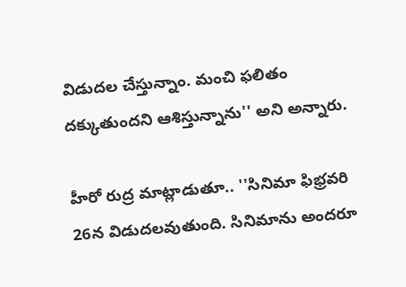విడుదల చేస్తున్నాం. మంచి ఫలితం దక్కుతుందని ఆశిస్తున్నాను'' అని అన్నారు.

హీరో రుద్ర మాట్లాడుతూ.. ''సినిమా ఫిభ్రవరి 26న విడుదలవుతుంది. సినిమాను అందరూ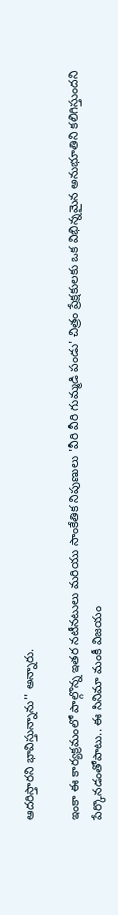ఆదరిస్తారని భావిస్తున్నాను'' అన్నారు.

ఇంకా ఈ కార్యక్రమంలో పాల్గొన్న ఇతర నటీనటులు మరియు సాంకేతిక నిపుణులు 'వీరి వీరి గుమ్మడి పండు' చిత్రం ప్రేక్షకులకు ఒక విభిన్నమైన అనుభూతిని కలిగిస్తుందని పేర్కొనడంతోపాటు.. ఈ సినిమా మంకీ విజయం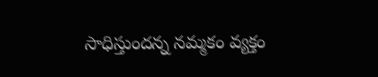సాధిస్తుందన్న నమ్మకం వ్యక్తం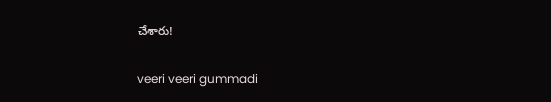చేశారు!

veeri veeri gummadi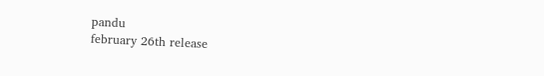pandu
february 26th release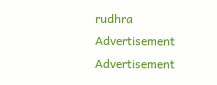rudhra
Advertisement
Advertisement